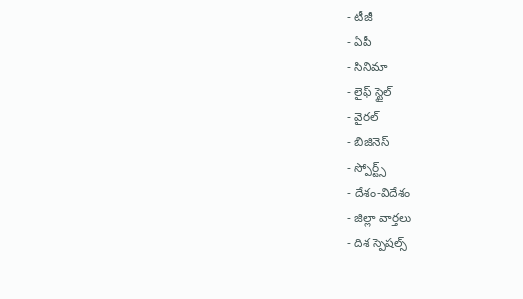- టీజీ
- ఏపీ
- సినిమా
- లైఫ్ స్టైల్
- వైరల్
- బిజినెస్
- స్పోర్ట్స్
- దేశం-విదేశం
- జిల్లా వార్తలు
- దిశ స్పెషల్స్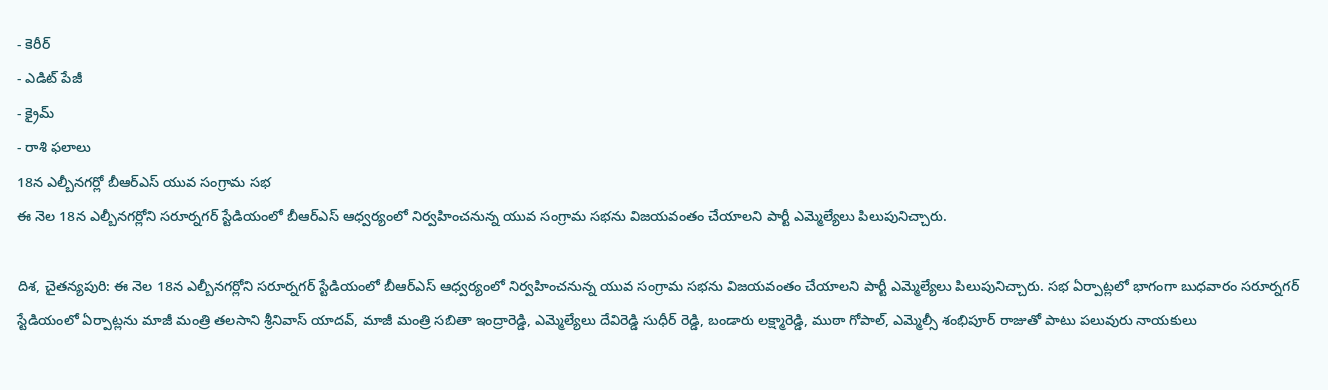- కెరీర్
- ఎడిట్ పేజీ
- క్రైమ్
- రాశి ఫలాలు
18న ఎల్బీనగర్లో బీఆర్ఎస్ యువ సంగ్రామ సభ
ఈ నెల 18న ఎల్బీనగర్లోని సరూర్నగర్ స్టేడియంలో బీఆర్ఎస్ ఆధ్వర్యంలో నిర్వహించనున్న యువ సంగ్రామ సభను విజయవంతం చేయాలని పార్టీ ఎమ్మెల్యేలు పిలుపునిచ్చారు.

దిశ, చైతన్యపురి: ఈ నెల 18న ఎల్బీనగర్లోని సరూర్నగర్ స్టేడియంలో బీఆర్ఎస్ ఆధ్వర్యంలో నిర్వహించనున్న యువ సంగ్రామ సభను విజయవంతం చేయాలని పార్టీ ఎమ్మెల్యేలు పిలుపునిచ్చారు. సభ ఏర్పాట్లలో భాగంగా బుధవారం సరూర్నగర్ స్టేడియంలో ఏర్పాట్లను మాజీ మంత్రి తలసాని శ్రీనివాస్ యాదవ్, మాజీ మంత్రి సబితా ఇంద్రారెడ్డి, ఎమ్మెల్యేలు దేవిరెడ్డి సుధీర్ రెడ్డి, బండారు లక్ష్మారెడ్డి, ముఠా గోపాల్, ఎమ్మెల్సీ శంభిపూర్ రాజుతో పాటు పలువురు నాయకులు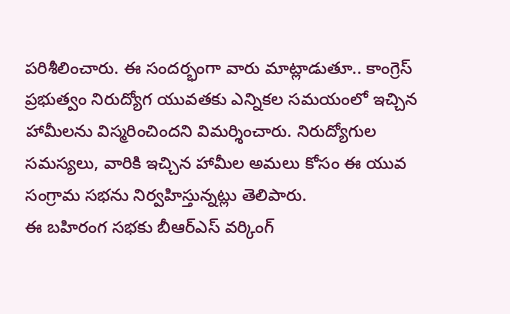పరిశీలించారు. ఈ సందర్భంగా వారు మాట్లాడుతూ.. కాంగ్రెస్ ప్రభుత్వం నిరుద్యోగ యువతకు ఎన్నికల సమయంలో ఇచ్చిన హామీలను విస్మరించిందని విమర్శించారు. నిరుద్యోగుల సమస్యలు, వారికి ఇచ్చిన హామీల అమలు కోసం ఈ యువ సంగ్రామ సభను నిర్వహిస్తున్నట్లు తెలిపారు.
ఈ బహిరంగ సభకు బీఆర్ఎస్ వర్కింగ్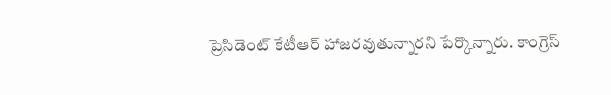ప్రెసిడెంట్ కేటీఆర్ హాజరవుతున్నారని పేర్కొన్నారు. కాంగ్రెస్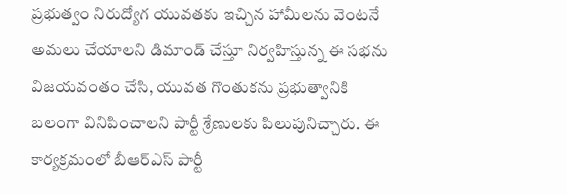ప్రభుత్వం నిరుద్యోగ యువతకు ఇచ్చిన హామీలను వెంటనే అమలు చేయాలని డిమాండ్ చేస్తూ నిర్వహిస్తున్న ఈ సభను విజయవంతం చేసి, యువత గొంతుకను ప్రభుత్వానికి బలంగా వినిపించాలని పార్టీ శ్రేణులకు పిలుపునిచ్చారు. ఈ కార్యక్రమంలో బీఆర్ఎస్ పార్టీ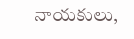నాయకులు,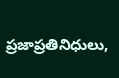ప్రజాప్రతినిధులు,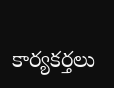కార్యకర్తలు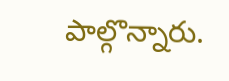పాల్గొన్నారు.